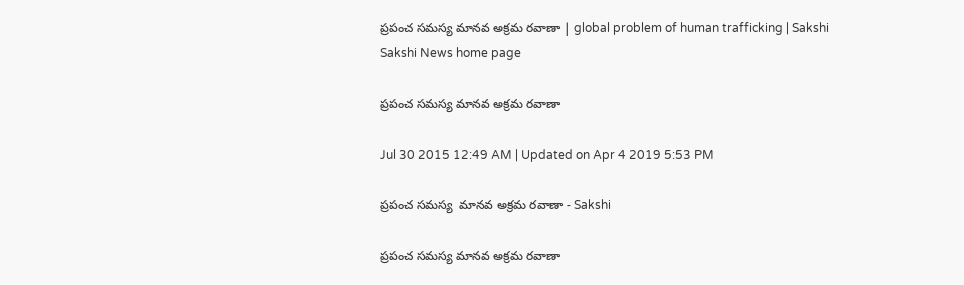ప్రపంచ సమస్య మానవ అక్రమ రవాణా | global problem of human trafficking | Sakshi
Sakshi News home page

ప్రపంచ సమస్య మానవ అక్రమ రవాణా

Jul 30 2015 12:49 AM | Updated on Apr 4 2019 5:53 PM

ప్రపంచ సమస్య  మానవ అక్రమ రవాణా - Sakshi

ప్రపంచ సమస్య మానవ అక్రమ రవాణా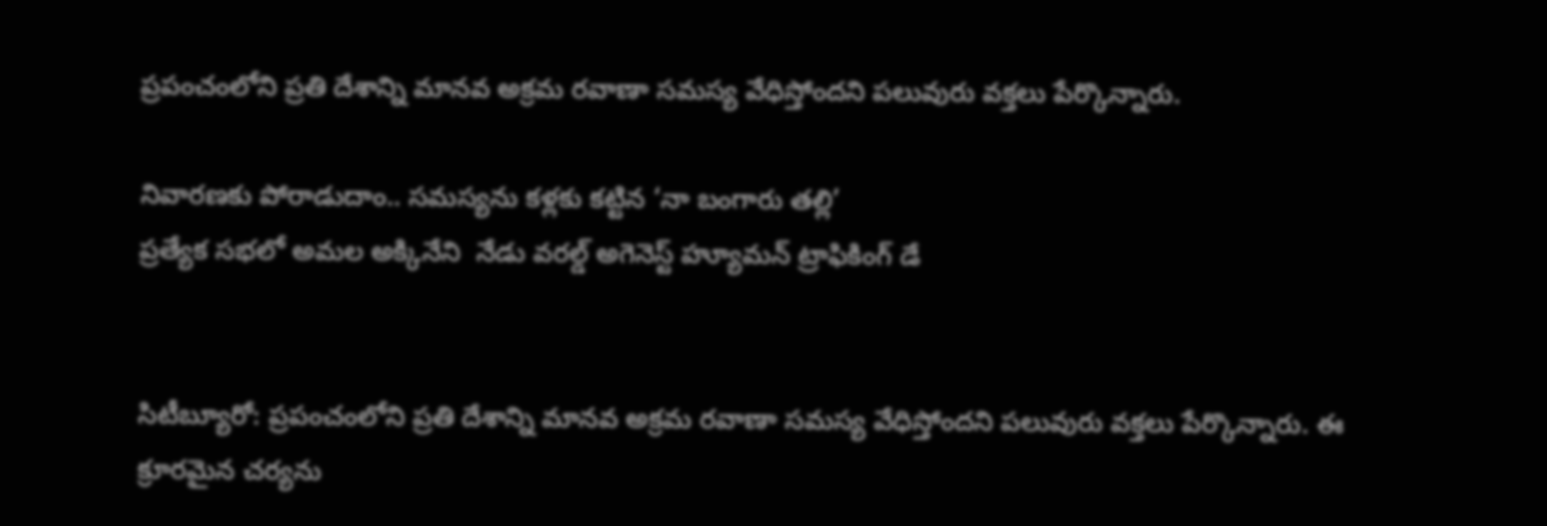ప్రపంచంలోని ప్రతి దేశాన్ని మానవ అక్రమ రవాణా సమస్య వేధిస్తోందని పలువురు వక్తలు పేర్కొన్నారు.

నివారణకు పోరాడుదాం.. సమస్యను కళ్లకు కట్టిన ‘నా బంగారు తల్లి’
ప్రత్యేక సభలో అమల అక్కినేని  నేడు వరల్డ్ అగెనెస్ట్ హ్యూమన్ ట్రాఫికింగ్ డే


సిటీబ్యూరో: ప్రపంచంలోని ప్రతి దేశాన్ని మానవ అక్రమ రవాణా సమస్య వేధిస్తోందని పలువురు వక్తలు పేర్కొన్నారు. ఈ క్రూరమైన చర్యను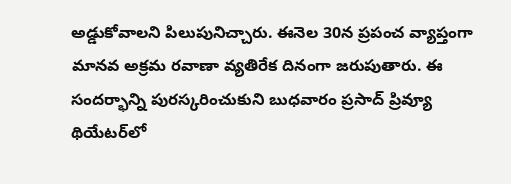అడ్డుకోవాలని పిలుపునిచ్చారు. ఈనెల 30న ప్రపంచ వ్యాప్తంగా మానవ అక్రమ రవాణా వ్యతిరేక దినంగా జరుపుతారు. ఈ సందర్భాన్ని పురస్కరించుకుని బుధవారం ప్రసాద్ ప్రివ్యూ థియేటర్‌లో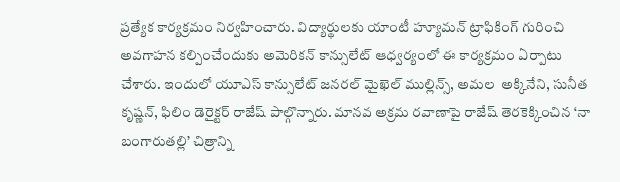ప్రత్యేక కార్యక్రమం నిర్వహించారు. విద్యార్థులకు యాంటీ హ్యూమన్ ట్రాఫికింగ్ గురించి అవగాహన కల్పించేందుకు అమెరికన్ కాన్సులేట్ ఆధ్వర్యంలో ఈ కార్యక్రమం ఏర్పాటు చేశారు. ఇందులో యూఎస్ కాన్సులేట్ జనరల్ మైఖెల్ ముల్లిన్స్, అమల  అక్కినేని, సునీత కృష్ణన్, ఫిలిం డెరైక్టర్ రాజేష్ పాల్గొన్నారు. మానవ అక్రమ రవాణాపై రాజేష్ తెరకెక్కించిన ‘నా బంగారుతల్లి’ చిత్రాన్ని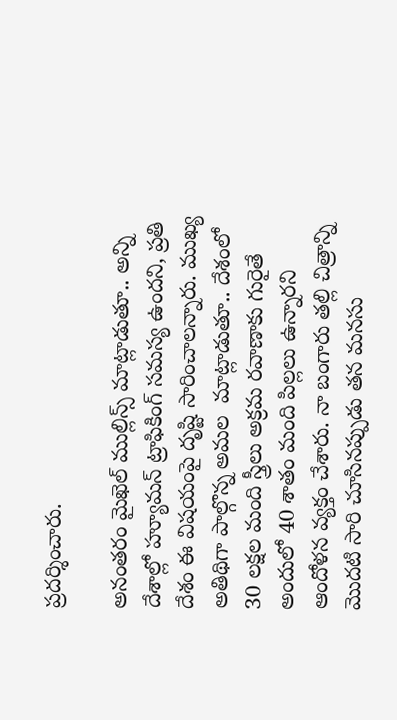ప్రదర్శించారు.

అనంతరం మైఖెల్ ముల్లిన్స్ మాట్లాడుతూ.. అన్ని దేశాల్లో హ్యూమన్ ట్రాఫికింగ్ సమస్య ఉందని, ప్రతి దేశం ఈ విషయంపై దృష్టి సారించాలన్నారు. ముఖ్య అతిథిగా పాల్గొన్న అమల  మాట్లాడుతూ.. దేశంలో 30 లక్షల మంది స్త్రీలు అక్రమ రవాణాకు గురైతే అందులో 40 శాతం మంది పిల్లలు ఉన్నారని ఆందోళన వ్యక్తం చేశారు. నా బంగారు తల్లి చిత్రాన్ని మొదటి సారి చూసినప్పుడు తన మనసు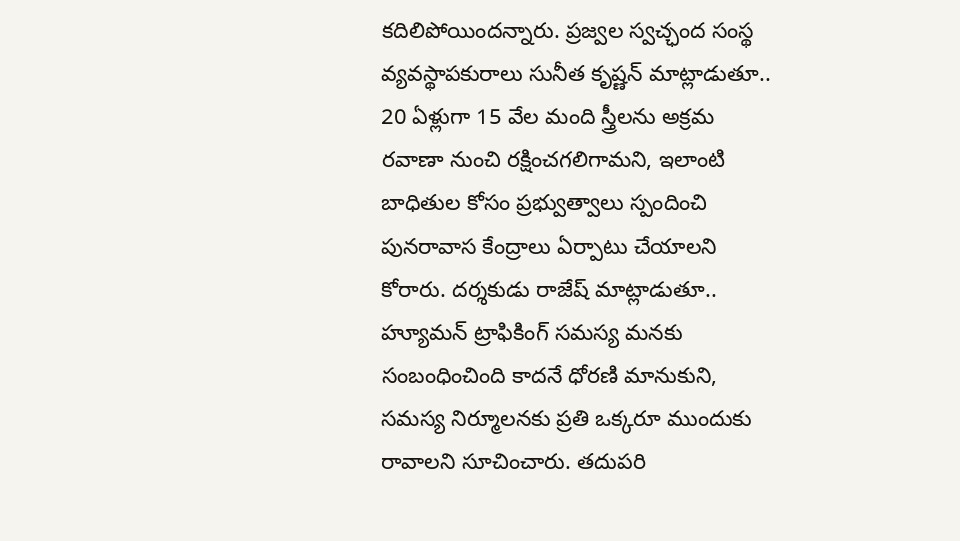కదిలిపోయిందన్నారు. ప్రజ్వల స్వచ్ఛంద సంస్థ వ్యవస్థాపకురాలు సునీత కృష్ణన్ మాట్లాడుతూ.. 20 ఏళ్లుగా 15 వేల మంది స్త్రీలను అక్రమ రవాణా నుంచి రక్షించగలిగామని, ఇలాంటి బాధితుల కోసం ప్రభ్వుత్వాలు స్పందించి పునరావాస కేంద్రాలు ఏర్పాటు చేయాలని కోరారు. దర్శకుడు రాజేష్ మాట్లాడుతూ.. హ్యూమన్ ట్రాఫికింగ్ సమస్య మనకు సంబంధించింది కాదనే ధోరణి మానుకుని, సమస్య నిర్మూలనకు ప్రతి ఒక్కరూ ముందుకు రావాలని సూచించారు. తదుపరి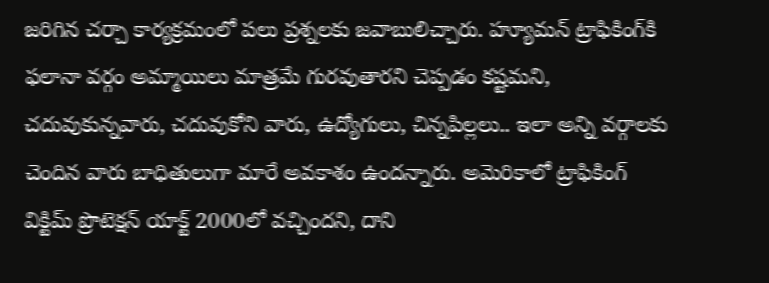జరిగిన చర్చా కార్యక్రమంలో పలు ప్రశ్నలకు జవాబులిచ్చారు. హ్యూమన్ ట్రాఫికింగ్‌కి ఫలానా వర్గం అమ్మాయిలు మాత్రమే గురవుతారని చెప్పడం కష్టమని, చదువుకున్నవారు, చదువుకోని వారు, ఉద్యోగులు, చిన్నపిల్లలు.. ఇలా అన్ని వర్గాలకు  చెందిన వారు బాధితులుగా మారే అవకాశం ఉందన్నారు. అమెరికాలో ట్రాఫికింగ్ విక్టిమ్ ప్రొటెక్షన్ యాక్ట్ 2000లో వచ్చిందని, దాని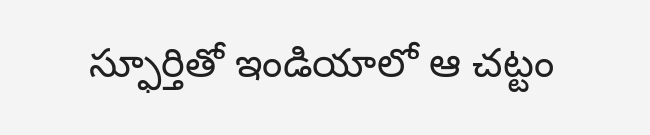స్ఫూర్తితో ఇండియాలో ఆ చట్టం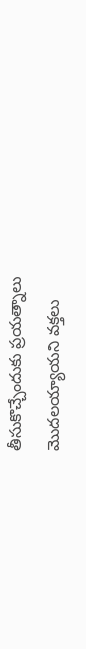తీసుకొచ్చేందుకు ప్రయత్నాలు మొదలయ్యాయని వక్తలు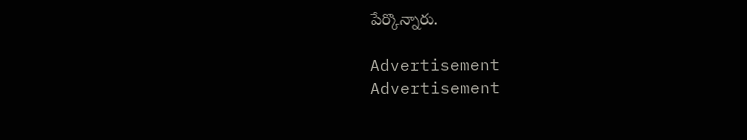పేర్కొన్నారు.

Advertisement
Advertisement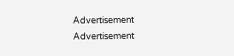Advertisement
Advertisement